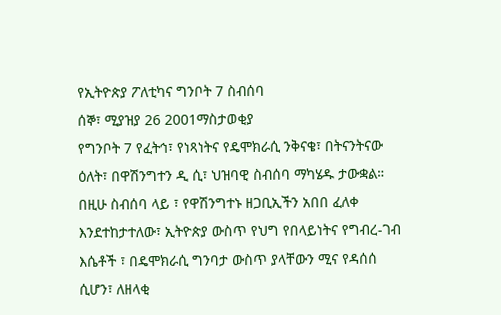የኢትዮጵያ ፖለቲካና ግንቦት 7 ስብሰባ
ሰኞ፣ ሚያዝያ 26 2001ማስታወቂያ
የግንቦት 7 የፈትኅ፣ የነጻነትና የዴሞክራሲ ንቅናቄ፣ በትናንትናው ዕለት፣ በዋሽንግተን ዲ ሲ፣ ህዝባዊ ስብሰባ ማካሄዱ ታውቋል። በዚሁ ስብሰባ ላይ ፣ የዋሽንግተኑ ዘጋቢኢችን አበበ ፈለቀ እንደተከታተለው፣ ኢትዮጵያ ውስጥ የህግ የበላይነትና የግብረ-ገብ እሴቶች ፣ በዴሞክራሲ ግንባታ ውስጥ ያላቸውን ሚና የዳሰሰ ሲሆን፣ ለዘላቂ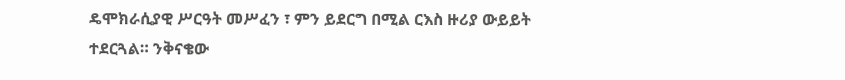ዴሞክራሲያዊ ሥርዓት መሥፈን ፣ ምን ይደርግ በሚል ርእስ ዙሪያ ውይይት ተደርጓል። ንቅናቄው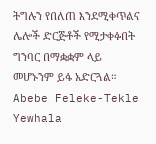ትግሉን የበለጠ እንደሚቀጥልና ሌሎች ድርጅቶች የሚታቀፉበት ግንባር በማቋቋም ላይ መሆኑንም ይፋ አድርጓል።
Abebe Feleke-Tekle Yewhala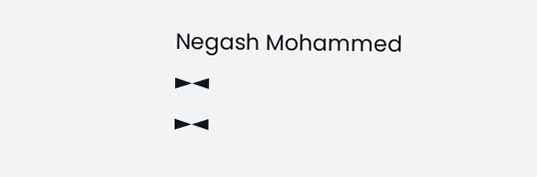Negash Mohammed
►◄
►◄